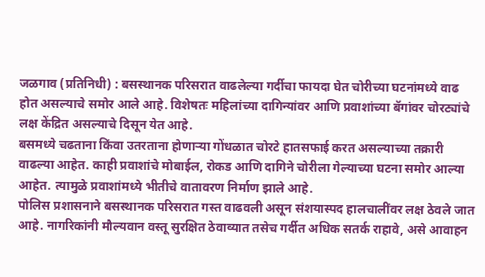जळगाव (प्रतिनिधी) : बसस्थानक परिसरात वाढलेल्या गर्दीचा फायदा घेत चोरीच्या घटनांमध्ये वाढ होत असल्याचे समोर आले आहे. विशेषतः महिलांच्या दागिन्यांवर आणि प्रवाशांच्या बॅगांवर चोरट्यांचे लक्ष केंद्रित असल्याचे दिसून येत आहे.
बसमध्ये चढताना किंवा उतरताना होणाऱ्या गोंधळात चोरटे हातसफाई करत असल्याच्या तक्रारी वाढल्या आहेत. काही प्रवाशांचे मोबाईल, रोकड आणि दागिने चोरीला गेल्याच्या घटना समोर आल्या आहेत. त्यामुळे प्रवाशांमध्ये भीतीचे वातावरण निर्माण झाले आहे.
पोलिस प्रशासनाने बसस्थानक परिसरात गस्त वाढवली असून संशयास्पद हालचालींवर लक्ष ठेवले जात आहे. नागरिकांनी मौल्यवान वस्तू सुरक्षित ठेवाव्यात तसेच गर्दीत अधिक सतर्क राहावे, असे आवाहन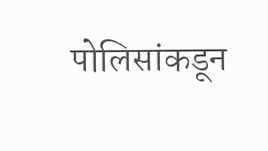पोलिसांकडून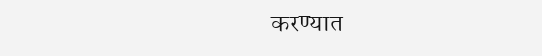करण्यात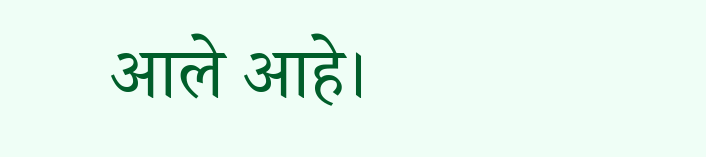आले आहे।